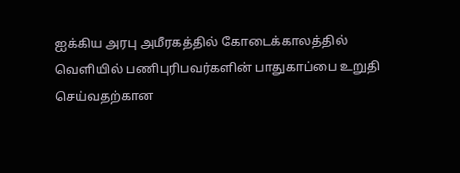ஐக்கிய அரபு அமீரகத்தில் கோடைக்காலத்தில் வெளியில் பணிபுரிபவர்களின் பாதுகாப்பை உறுதி செய்வதற்கான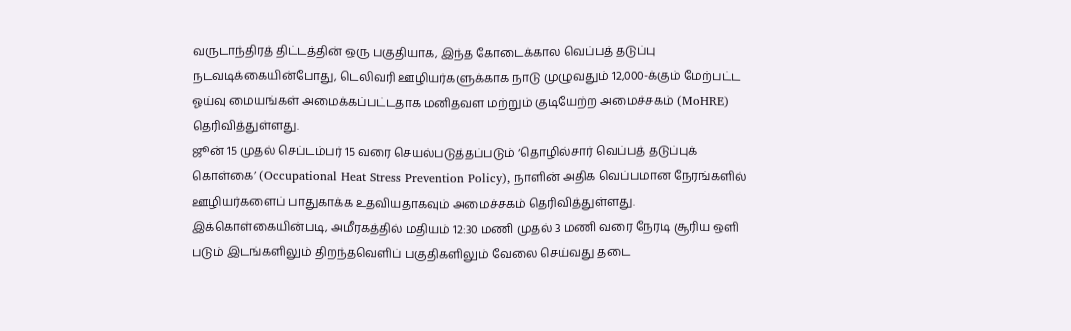வருடாந்திரத் திட்டத்தின் ஒரு பகுதியாக, இந்த கோடைக்கால வெப்பத் தடுப்பு நடவடிக்கையின்போது, டெலிவரி ஊழியர்களுக்காக நாடு முழுவதும் 12,000-க்கும் மேற்பட்ட ஓய்வு மையங்கள் அமைக்கப்பட்டதாக மனிதவள மற்றும் குடியேற்ற அமைச்சகம் (MoHRE) தெரிவித்துள்ளது.
ஜூன் 15 முதல் செப்டம்பர் 15 வரை செயல்படுத்தப்படும் ‘தொழில்சார் வெப்பத் தடுப்புக் கொள்கை’ (Occupational Heat Stress Prevention Policy), நாளின் அதிக வெப்பமான நேரங்களில் ஊழியர்களைப் பாதுகாக்க உதவியதாகவும் அமைச்சகம் தெரிவித்துள்ளது.
இக்கொள்கையின்படி, அமீரகத்தில் மதியம் 12:30 மணி முதல் 3 மணி வரை நேரடி சூரிய ஒளி படும் இடங்களிலும் திறந்தவெளிப் பகுதிகளிலும் வேலை செய்வது தடை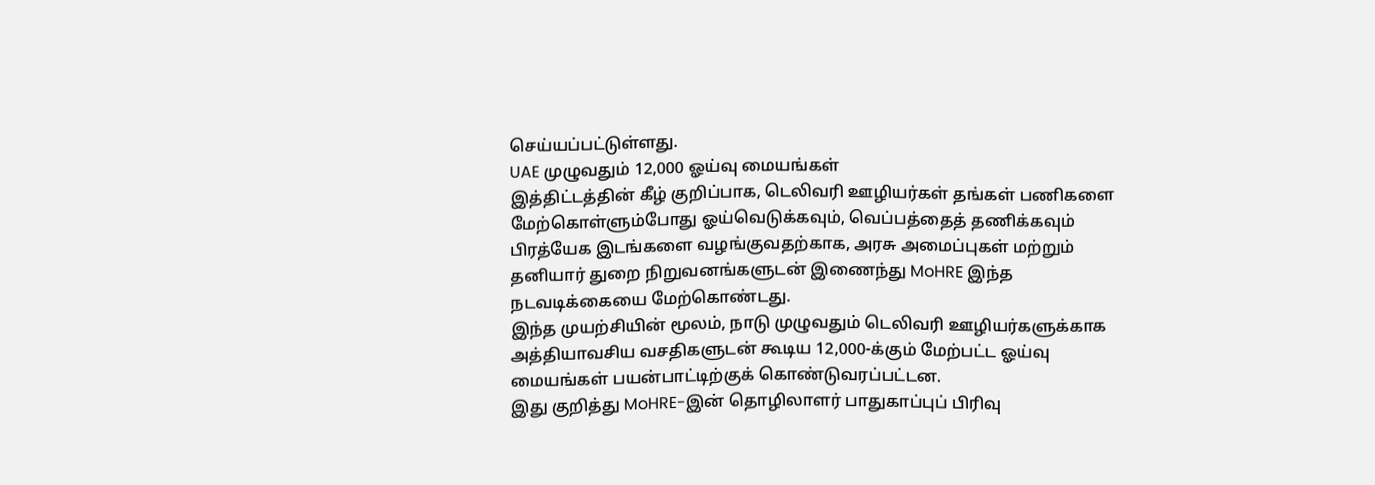செய்யப்பட்டுள்ளது.
UAE முழுவதும் 12,000 ஓய்வு மையங்கள்
இத்திட்டத்தின் கீழ் குறிப்பாக, டெலிவரி ஊழியர்கள் தங்கள் பணிகளை மேற்கொள்ளும்போது ஓய்வெடுக்கவும், வெப்பத்தைத் தணிக்கவும் பிரத்யேக இடங்களை வழங்குவதற்காக, அரசு அமைப்புகள் மற்றும் தனியார் துறை நிறுவனங்களுடன் இணைந்து MoHRE இந்த நடவடிக்கையை மேற்கொண்டது.
இந்த முயற்சியின் மூலம், நாடு முழுவதும் டெலிவரி ஊழியர்களுக்காக அத்தியாவசிய வசதிகளுடன் கூடிய 12,000-க்கும் மேற்பட்ட ஓய்வு மையங்கள் பயன்பாட்டிற்குக் கொண்டுவரப்பட்டன.
இது குறித்து MoHRE-இன் தொழிலாளர் பாதுகாப்புப் பிரிவு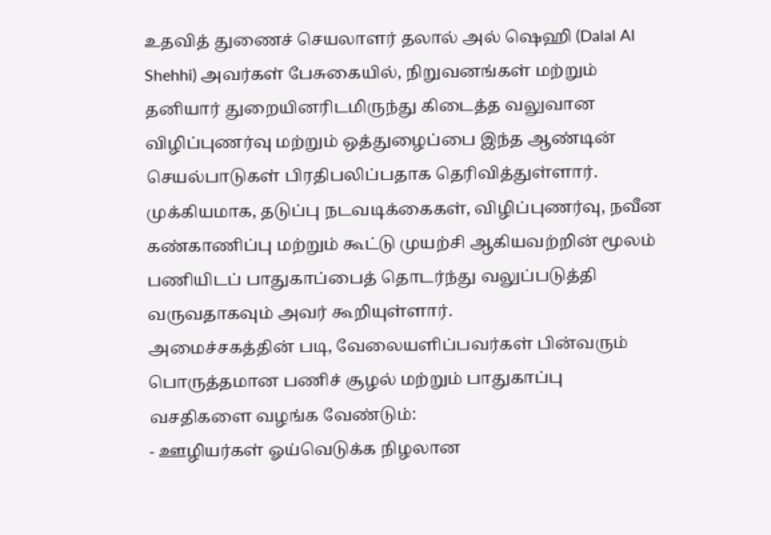உதவித் துணைச் செயலாளர் தலால் அல் ஷெஹி (Dalal Al Shehhi) அவர்கள் பேசுகையில், நிறுவனங்கள் மற்றும் தனியார் துறையினரிடமிருந்து கிடைத்த வலுவான விழிப்புணர்வு மற்றும் ஒத்துழைப்பை இந்த ஆண்டின் செயல்பாடுகள் பிரதிபலிப்பதாக தெரிவித்துள்ளார்.
முக்கியமாக, தடுப்பு நடவடிக்கைகள், விழிப்புணர்வு, நவீன கண்காணிப்பு மற்றும் கூட்டு முயற்சி ஆகியவற்றின் மூலம் பணியிடப் பாதுகாப்பைத் தொடர்ந்து வலுப்படுத்தி வருவதாகவும் அவர் கூறியுள்ளார்.
அமைச்சகத்தின் படி, வேலையளிப்பவர்கள் பின்வரும் பொருத்தமான பணிச் சூழல் மற்றும் பாதுகாப்பு வசதிகளை வழங்க வேண்டும்:
- ஊழியர்கள் ஓய்வெடுக்க நிழலான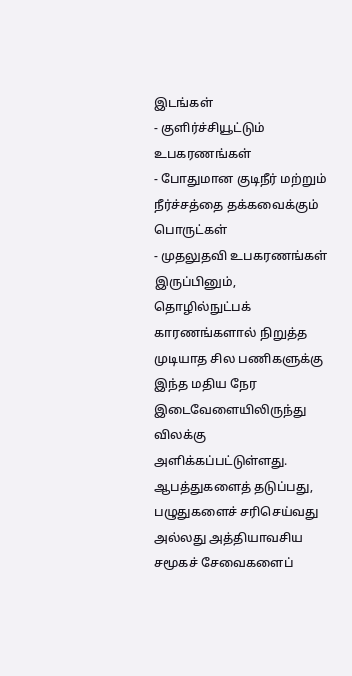இடங்கள்
- குளிர்ச்சியூட்டும் உபகரணங்கள்
- போதுமான குடிநீர் மற்றும் நீர்ச்சத்தை தக்கவைக்கும் பொருட்கள்
- முதலுதவி உபகரணங்கள்
இருப்பினும், தொழில்நுட்பக் காரணங்களால் நிறுத்த முடியாத சில பணிகளுக்கு இந்த மதிய நேர இடைவேளையிலிருந்து விலக்கு அளிக்கப்பட்டுள்ளது. ஆபத்துகளைத் தடுப்பது, பழுதுகளைச் சரிசெய்வது அல்லது அத்தியாவசிய சமூகச் சேவைகளைப்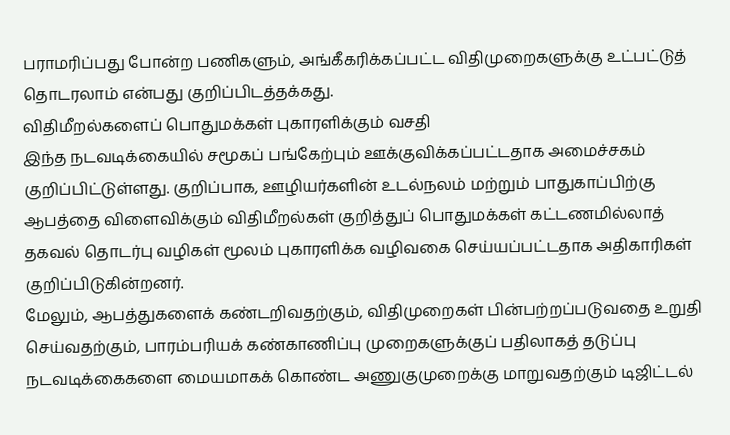பராமரிப்பது போன்ற பணிகளும், அங்கீகரிக்கப்பட்ட விதிமுறைகளுக்கு உட்பட்டுத் தொடரலாம் என்பது குறிப்பிடத்தக்கது.
விதிமீறல்களைப் பொதுமக்கள் புகாரளிக்கும் வசதி
இந்த நடவடிக்கையில் சமூகப் பங்கேற்பும் ஊக்குவிக்கப்பட்டதாக அமைச்சகம் குறிப்பிட்டுள்ளது. குறிப்பாக, ஊழியர்களின் உடல்நலம் மற்றும் பாதுகாப்பிற்கு ஆபத்தை விளைவிக்கும் விதிமீறல்கள் குறித்துப் பொதுமக்கள் கட்டணமில்லாத் தகவல் தொடர்பு வழிகள் மூலம் புகாரளிக்க வழிவகை செய்யப்பட்டதாக அதிகாரிகள் குறிப்பிடுகின்றனர்.
மேலும், ஆபத்துகளைக் கண்டறிவதற்கும், விதிமுறைகள் பின்பற்றப்படுவதை உறுதி செய்வதற்கும், பாரம்பரியக் கண்காணிப்பு முறைகளுக்குப் பதிலாகத் தடுப்பு நடவடிக்கைகளை மையமாகக் கொண்ட அணுகுமுறைக்கு மாறுவதற்கும் டிஜிட்டல்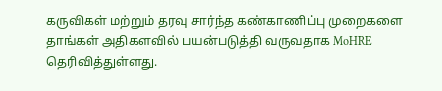கருவிகள் மற்றும் தரவு சார்ந்த கண்காணிப்பு முறைகளை தாங்கள் அதிகளவில் பயன்படுத்தி வருவதாக MoHRE தெரிவித்துள்ளது.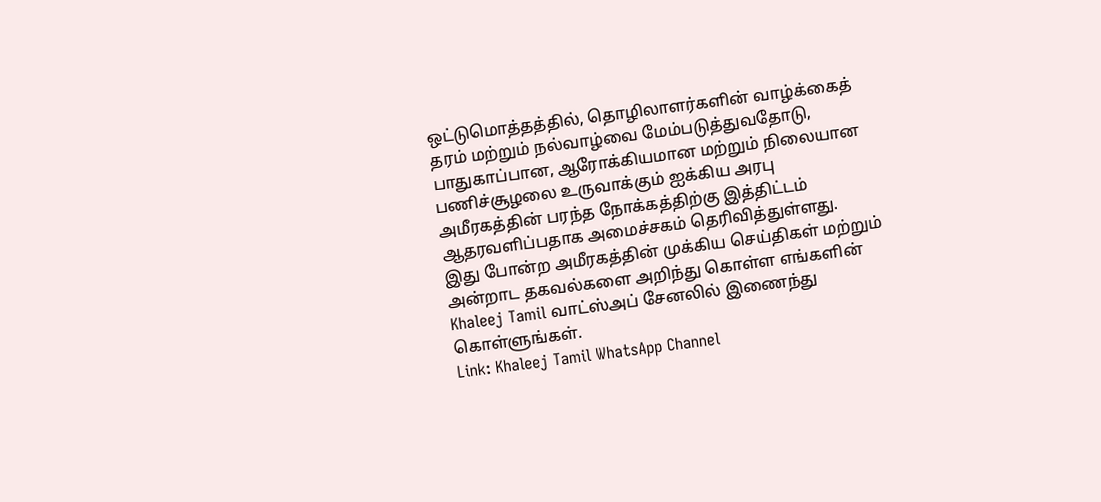ஒட்டுமொத்தத்தில், தொழிலாளர்களின் வாழ்க்கைத் தரம் மற்றும் நல்வாழ்வை மேம்படுத்துவதோடு, பாதுகாப்பான, ஆரோக்கியமான மற்றும் நிலையான பணிச்சூழலை உருவாக்கும் ஐக்கிய அரபு அமீரகத்தின் பரந்த நோக்கத்திற்கு இத்திட்டம் ஆதரவளிப்பதாக அமைச்சகம் தெரிவித்துள்ளது.
இது போன்ற அமீரகத்தின் முக்கிய செய்திகள் மற்றும் அன்றாட தகவல்களை அறிந்து கொள்ள எங்களின் Khaleej Tamil வாட்ஸ்அப் சேனலில் இணைந்து கொள்ளுங்கள்.
Link: Khaleej Tamil WhatsApp Channel